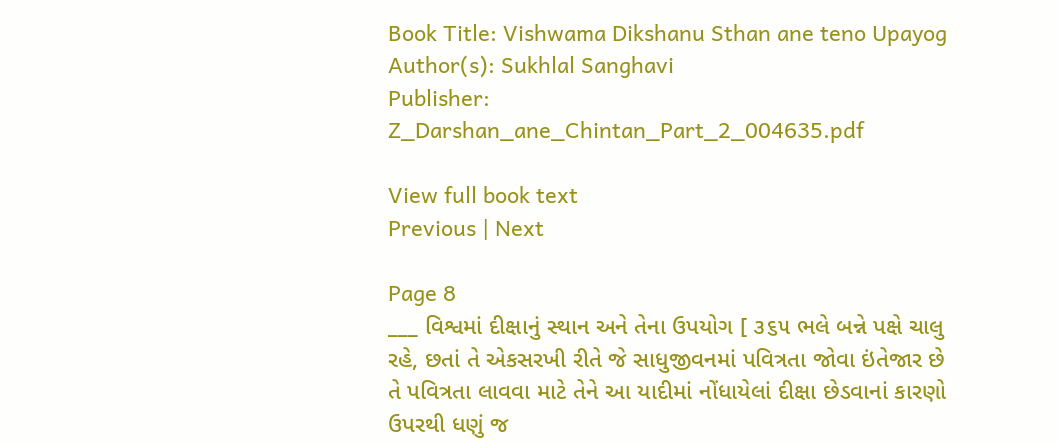Book Title: Vishwama Dikshanu Sthan ane teno Upayog
Author(s): Sukhlal Sanghavi
Publisher: Z_Darshan_ane_Chintan_Part_2_004635.pdf

View full book text
Previous | Next

Page 8
___ વિશ્વમાં દીક્ષાનું સ્થાન અને તેના ઉપયોગ [ ૩૬૫ ભલે બન્ને પક્ષે ચાલુ રહે, છતાં તે એકસરખી રીતે જે સાધુજીવનમાં પવિત્રતા જોવા ઇંતેજાર છે તે પવિત્રતા લાવવા માટે તેને આ યાદીમાં નોંધાયેલાં દીક્ષા છેડવાનાં કારણો ઉપરથી ધણું જ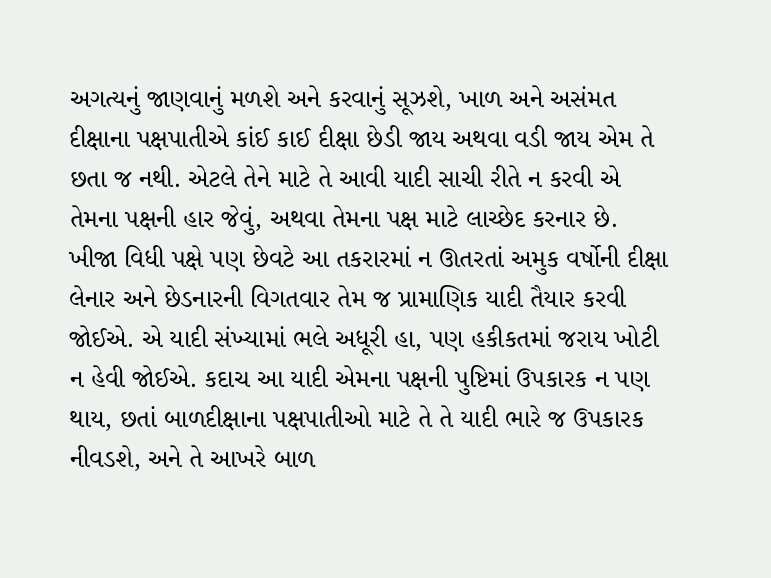અગત્યનું જાણવાનું મળશે અને કરવાનું સૂઝશે, ખાળ અને અસંમત દીક્ષાના પક્ષપાતીએ કાંઈ કાઈ દીક્ષા છેડી જાય અથવા વડી જાય એમ તે છતા જ નથી. એટલે તેને માટે તે આવી યાદી સાચી રીતે ન કરવી એ તેમના પક્ષની હાર જેવું, અથવા તેમના પક્ષ માટે લાચ્છેદ કરનાર છે. ખીજા વિધી પક્ષે પણ છેવટે આ તકરારમાં ન ઊતરતાં અમુક વર્ષોની દીક્ષા લેનાર અને છેડનારની વિગતવાર તેમ જ પ્રામાણિક યાદી તૈયાર કરવી જોઈએ. એ યાદી સંખ્યામાં ભલે અધૂરી હા, પણ હકીકતમાં જરાય ખોટી ન હેવી જોઈએ. કદાચ આ યાદી એમના પક્ષની પુષ્ટિમાં ઉપકારક ન પણ થાય, છતાં બાળદીક્ષાના પક્ષપાતીઓ માટે તે તે યાદી ભારે જ ઉપકારક નીવડશે, અને તે આખરે બાળ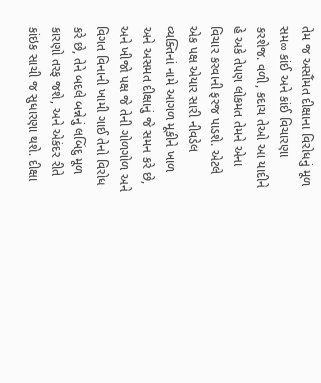તેમ જ અસૌંમત દીક્ષાના વિરોધનું મૂળ સમ∞ કાંઈ અને કાંઈ વિચારણા કરશેજ. વળી, કદાચ તેઓ આ યાદીને હે અકે તેપણ લોકમત તેમને એના વિચાર કરવાની ફરજ પાડશે. એટલે એક પક્ષ એયાર સારી નીવડેલ વ્યક્તિનાં નામે આગળ મૂકીને ખાળ અને અસમત દીક્ષાનું જે સમન કરે છે, અને ખીજો પક્ષ જે તેની ગોળગોળ અને વિગત વિનાની ખામી ગાઈ તેનો વિરોધ કરે છે, તેને બદલે બન્નેનું લબિંદુ મૂળ કારણો તરફ જશે, અને એકંદર રીતે કાંઇક સાચી જ સુધારણા થશે. દીક્ષા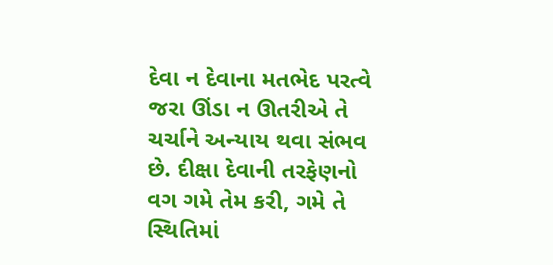દેવા ન દેવાના મતભેદ પરત્વે જરા ઊંડા ન ઊતરીએ તે ચર્ચાને અન્યાય થવા સંભવ છે. દીક્ષા દેવાની તરફેણનો વગ ગમે તેમ કરી, ગમે તે સ્થિતિમાં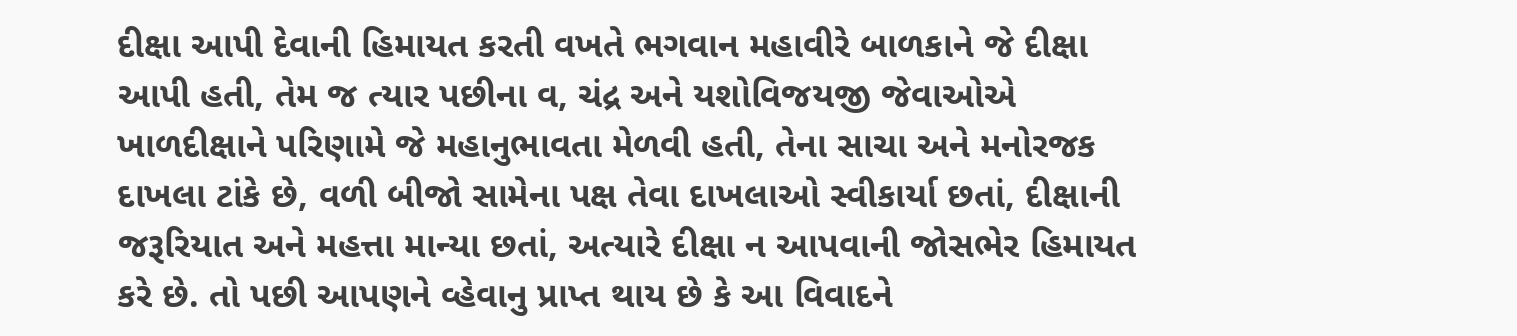દીક્ષા આપી દેવાની હિમાયત કરતી વખતે ભગવાન મહાવીરે બાળકાને જે દીક્ષા આપી હતી, તેમ જ ત્યાર પછીના વ, ચંદ્ર અને યશોવિજયજી જેવાઓએ ખાળદીક્ષાને પરિણામે જે મહાનુભાવતા મેળવી હતી, તેના સાચા અને મનોરજક દાખલા ટાંકે છે, વળી બીજો સામેના પક્ષ તેવા દાખલાઓ સ્વીકાર્યા છતાં, દીક્ષાની જરૂરિયાત અને મહત્તા માન્યા છતાં, અત્યારે દીક્ષા ન આપવાની જોસભેર હિમાયત કરે છે. તો પછી આપણને વ્હેવાનુ પ્રાપ્ત થાય છે કે આ વિવાદને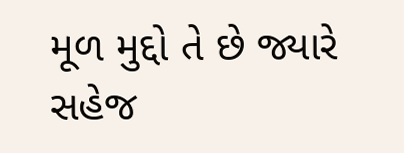મૂળ મુદ્દો તે છે જ્યારે સહેજ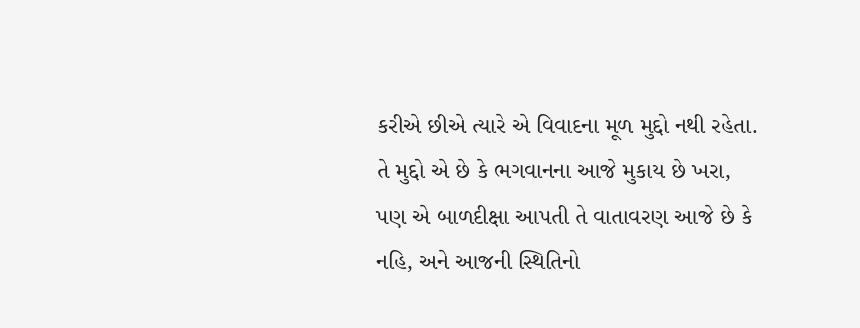કરીએ છીએ ત્યારે એ વિવાદના મૂળ મુદ્દો નથી રહેતા. તે મુદ્દો એ છે કે ભગવાનના આજે મુકાય છે ખરા, પણ એ બાળદીક્ષા આપતી તે વાતાવરણ આજે છે કે નહિ, અને આજની સ્થિતિનો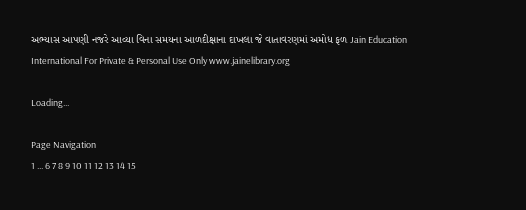અભ્યાસ આપણી નજરે આવ્યા વિના સમયના આળદીક્ષાના દાખલા જે વાતાવરણમાં અમોધ ફળ Jain Education International For Private & Personal Use Only www.jainelibrary.org

Loading...

Page Navigation
1 ... 6 7 8 9 10 11 12 13 14 15